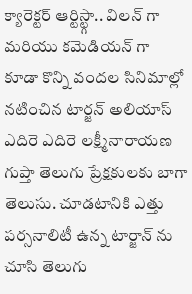క్యారెక్టర్ ఆర్టిస్ట్గా.. విలన్ గా మరియు కమెడియన్ గా కూడా కొన్ని వందల సినిమాల్లో నటించిన టార్జన్ అలియాస్ ఎదిరె ఎదిరె లక్ష్మీనారాయణ గుప్తా తెలుగు ప్రేక్షకులకు బాగా తెలుసు. చూడటానికి ఎత్తు పర్సనాలిటీ ఉన్న టార్జాన్ ను చూసి తెలుగు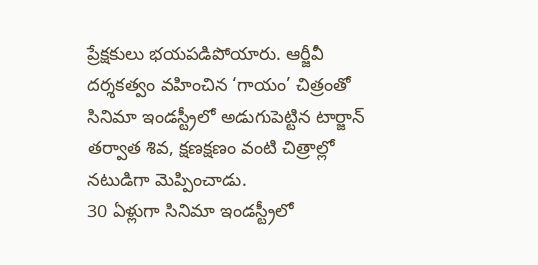ప్రేక్షకులు భయపడిపోయారు. ఆర్జీవీ దర్శకత్వం వహించిన ‘గాయం’ చిత్రంతో సినిమా ఇండస్ట్రీలో అడుగుపెట్టిన టార్జాన్ తర్వాత శివ, క్షణక్షణం వంటి చిత్రాల్లో నటుడిగా మెప్పించాడు.
30 ఏళ్లుగా సినిమా ఇండస్ట్రీలో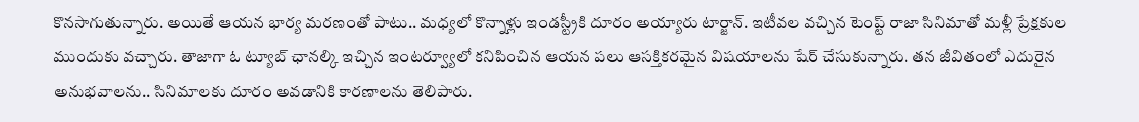కొనసాగుతున్నారు. అయితే ఆయన భార్య మరణంతో పాటు.. మధ్యలో కొన్నాళ్లు ఇండస్ట్రీకి దూరం అయ్యారు టార్జాన్. ఇటీవల వచ్చిన టెంప్ట్ రాజా సినిమాతో మళ్లీ ప్రేక్షకుల ముందుకు వచ్చారు. తాజాగా ఓ ట్యూబ్ ఛానల్కి ఇచ్చిన ఇంటర్వ్యూలో కనిపించిన ఆయన పలు ఆసక్తికరమైన విషయాలను షేర్ చేసుకున్నారు. తన జీవితంలో ఎదురైన అనుభవాలను.. సినిమాలకు దూరం అవడానికి కారణాలను తెలిపారు.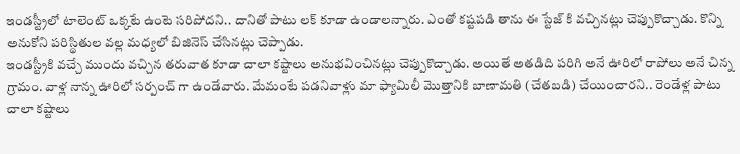ఇండస్ట్రీలో టాలెంట్ ఒక్కటే ఉంటె సరిపోదని.. దానితో పాటు లక్ కూడా ఉండాలన్నారు. ఎంతో కష్టపడి తాను ఈ స్టేజ్ కి వచ్చినట్లు చెప్పుకొచ్చాడు. కొన్ని అనుకోని పరిస్థితుల వల్ల మధ్యలో బిజినెస్ చేసినట్లు చెప్పాడు.
ఇండస్ట్రీకి వచ్చే ముందు వచ్చిన తరువాత కూడా చాలా కష్టాలు అనుభవించినట్లు చెప్పుకొచ్చాడు. అయితే అతడిది పరిగి అనే ఊరిలో రాపోలు అనే చిన్న గ్రామం. వాళ్ల నాన్న ఊరిలో సర్పంచ్ గా ఉండేవారు. మేమంటే పడనివాళ్లు మా ఫ్యామిలీ మొత్తానికి బాణామతి (చేతబడి) చేయించారని.. రెండేళ్ల పాటు చాలా కష్టాలు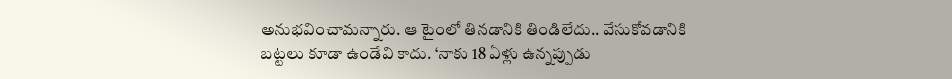అనుభవించామన్నారు. ఆ టైంలో తినడానికి తిండిలేదు.. వేసుకోవడానికి బట్టలు కూడా ఉండేవి కాదు. ‘నాకు 18 ఏళ్లు ఉన్నప్పుడు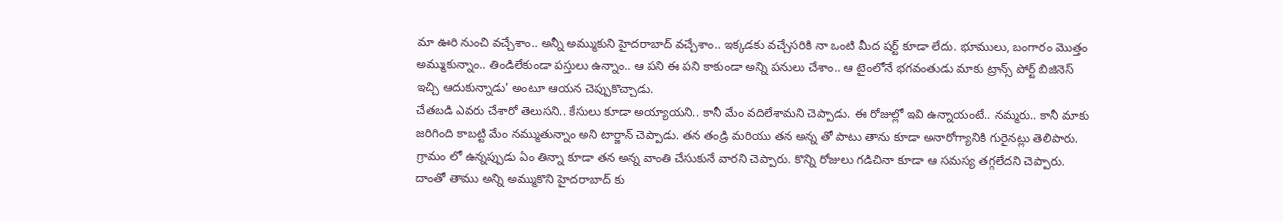మా ఊరి నుంచి వచ్చేశాం.. అన్నీ అమ్ముకుని హైదరాబాద్ వచ్చేశాం.. ఇక్కడకు వచ్చేసరికి నా ఒంటి మీద షర్ట్ కూడా లేదు. భూములు, బంగారం మొత్తం అమ్ముకున్నాం.. తిండిలేకుండా పస్తులు ఉన్నాం.. ఆ పని ఈ పని కాకుండా అన్ని పనులు చేశాం.. ఆ టైంలోనే భగవంతుడు మాకు ట్రాన్స్ పోర్ట్ బిజినెస్ ఇచ్చి ఆదుకున్నాడు’ అంటూ ఆయన చెప్పుకొచ్చాడు.
చేతబడి ఎవరు చేశారో తెలుసని.. కేసులు కూడా అయ్యాయని.. కానీ మేం వదిలేశామని చెప్పాడు. ఈ రోజుల్లో ఇవి ఉన్నాయంటే.. నమ్మరు.. కానీ మాకు జరిగింది కాబట్టి మేం నమ్ముతున్నాం అని టార్జాన్ చెప్పాడు. తన తండ్రి మరియు తన అన్న తో పాటు తాను కూడా అనారోగ్యానికి గురైనట్లు తెలిపారు. గ్రామం లో ఉన్నప్పుడు ఏం తిన్నా కూడా తన అన్న వాంతి చేసుకునే వారని చెప్పారు. కొన్ని రోజులు గడిచినా కూడా ఆ సమస్య తగ్గలేదని చెప్పారు. దాంతో తాము అన్ని అమ్ముకొని హైదరాబాద్ కు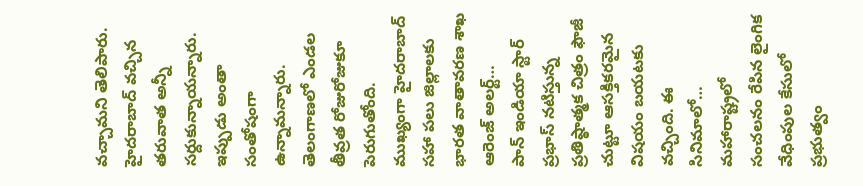వచ్చామని తెలిపారు. హైదరాబాద్ వచ్చిన తరువాత అన్నీ సర్దుకున్నాయన్నారు. ఇప్పుడు అంతా సంతోషంగా ఉన్నామన్నారు.
తెలంగాణలో ఎండల తీవ్రత రోజురోజుకూ పెరుగుతోంది. ముఖ్యంగా హైదరాబాద్ సహా పలు జిల్లాలకు భారత వాతావరణ శాఖ ఆరెంజ్ అలర్ట్…
పాన్ ఇండియా స్టార్ ప్రభాస్ నటిస్తున్న ప్రతిష్ఠాత్మక చిత్రం ఫౌజీ చుట్టూ ఆసక్తికరమైన విషయం బయటకు వచ్చింది. ఈ సినిమాలో…
మహారాష్ట్రలో సంచలనం రేపిన లైంగిక వేధింపుల కేసులో ప్రభుత్వం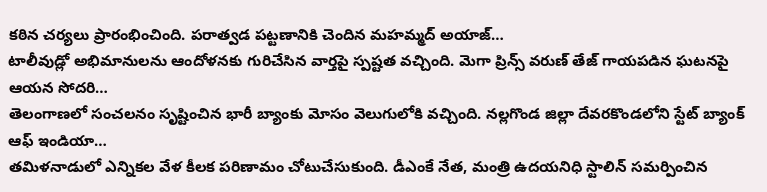కఠిన చర్యలు ప్రారంభించింది. పరాత్వడ పట్టణానికి చెందిన మహమ్మద్ అయాజ్…
టాలీవుడ్లో అభిమానులను ఆందోళనకు గురిచేసిన వార్తపై స్పష్టత వచ్చింది. మెగా ప్రిన్స్ వరుణ్ తేజ్ గాయపడిన ఘటనపై ఆయన సోదరి…
తెలంగాణలో సంచలనం సృష్టించిన భారీ బ్యాంకు మోసం వెలుగులోకి వచ్చింది. నల్లగొండ జిల్లా దేవరకొండలోని స్టేట్ బ్యాంక్ ఆఫ్ ఇండియా…
తమిళనాడులో ఎన్నికల వేళ కీలక పరిణామం చోటుచేసుకుంది. డీఎంకే నేత, మంత్రి ఉదయనిధి స్టాలిన్ సమర్పించిన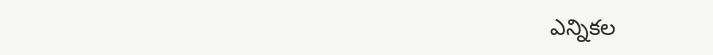ఎన్నికల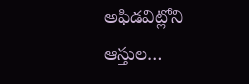అఫిడవిట్లోని ఆస్తుల…